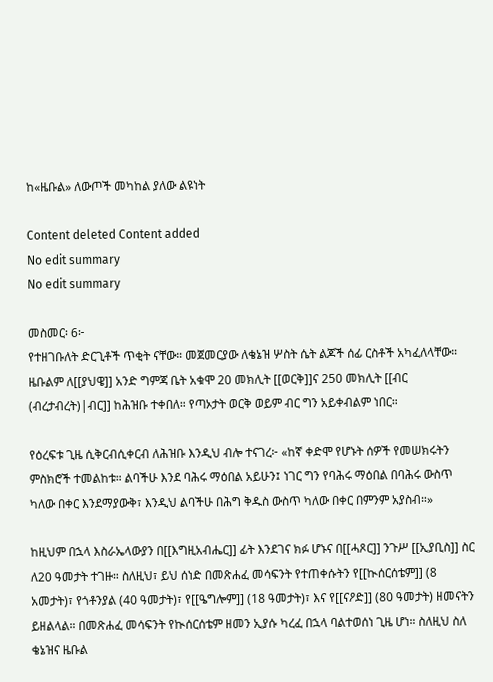ከ«ዜቡል» ለውጦች መካከል ያለው ልዩነት

Content deleted Content added
No edit summary
No edit summary

መስመር፡ 6፦
የተዘገቡለት ድርጊቶች ጥቂት ናቸው። መጀመርያው ለቄኔዝ ሦስት ሴት ልጆች ሰፊ ርስቶች አካፈለላቸው። ዜቡልም ለ[[ያህዌ]] አንድ ግምጃ ቤት አቁሞ 20 መክሊት [[ወርቅ]]ና 250 መክሊት [[ብር (ብረታብረት)|ብር]] ከሕዝቡ ተቀበለ። የጣኦታት ወርቅ ወይም ብር ግን አይቀብልም ነበር።

የዕረፍቱ ጊዜ ሲቅርብሲቀርብ ለሕዝቡ እንዲህ ብሎ ተናገረ፦ «ከኛ ቀድሞ የሆኑት ሰዎች የመሠክሩትን ምስክሮች ተመልከቱ። ልባችሁ እንደ ባሕሩ ማዕበል አይሁን፤ ነገር ግን የባሕሩ ማዕበል በባሕሩ ውስጥ ካለው በቀር እንደማያውቅ፣ እንዲህ ልባችሁ በሕግ ቅዱስ ውስጥ ካለው በቀር በምንም አያስብ።»

ከዚህም በኋላ እስራኤላውያን በ[[እግዚአብሔር]] ፊት እንደገና ክፉ ሆኑና በ[[ሓጾር]] ንጉሥ [[ኢያቢስ]] ስር ለ20 ዓመታት ተገዙ። ስለዚህ፣ ይህ ሰነድ በመጽሐፈ መሳፍንት የተጠቀሱትን የ[[ኲሰርሰቴም]] (8 አመታት)፣ የጎቶንያል (40 ዓመታት)፣ የ[[ዔግሎም]] (18 ዓመታት)፣ እና የ[[ናዖድ]] (80 ዓመታት) ዘመናትን ይዘልላል። በመጽሐፈ መሳፍንት የኲሰርሰቴም ዘመን ኢያሱ ካረፈ በኋላ ባልተወሰነ ጊዜ ሆነ። ስለዚህ ስለ ቄኔዝና ዜቡል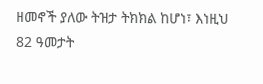ዘመኖች ያለው ትዝታ ትክክል ከሆነ፣ እነዚህ 82 ዓመታት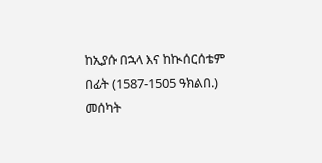ከኢያሱ በኋላ እና ከኲሰርሰቴም በፊት (1587-1505 ዓክልበ.) መሰካት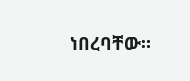ነበረባቸው።